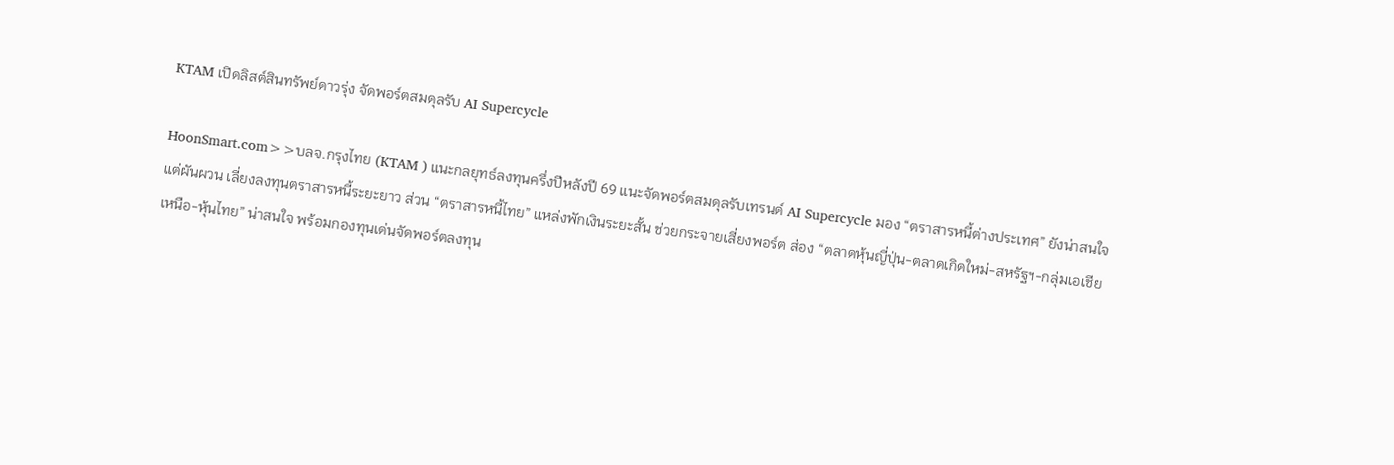KTAM เปิดลิสต์สินทรัพย์ดาวรุ่ง จัดพอร์ตสมดุลรับ AI Supercycle

HoonSmart.com>>บลจ.กรุงไทย (KTAM ) แนะกลยุทธ์ลงทุนครึ่งปีหลังปี 69 แนะจัดพอร์ตสมดุลรับเทรนด์ AI Supercycle มอง “ตราสารหนี้ต่างประเทศ” ยังน่าสนใจ แต่ผันผวน เลี่ยงลงทุนตราสารหนี้ระยะยาว ส่วน “ตราสารหนี้ไทย” แหล่งพักเงินระยะสั้น ช่วยกระจายเสี่ยงพอร์ต ส่อง “ตลาดหุ้นญี่ปุ่น-ตลาดเกิดใหม่-สหรัฐฯ-กลุ่มเอเชียเหนือ-หุ้นไทย” น่าสนใจ พร้อมกองทุนเด่นจัดพอร์ตลงทุน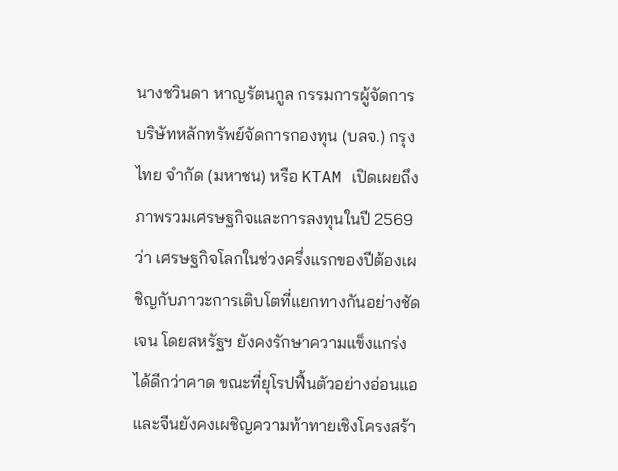นางชวินดา หาญรัตนกูล กรรมการผู้จัดการ บริษัทหลักทรัพย์จัดการกองทุน (บลจ.) กรุงไทย จำกัด (มหาชน) หรือ KTAM เปิดเผยถึงภาพรวมเศรษฐกิจและการลงทุนในปี 2569 ว่า เศรษฐกิจโลกในช่วงครึ่งแรกของปีต้องเผชิญกับภาวะการเติบโตที่แยกทางกันอย่างชัดเจน โดยสหรัฐฯ ยังคงรักษาความแข็งแกร่งได้ดีกว่าคาด ขณะที่ยุโรปฟื้นตัวอย่างอ่อนแอ และจีนยังคงเผชิญความท้าทายเชิงโครงสร้า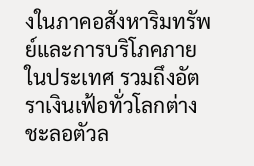งในภาคอสังหาริมทรัพย์และการบริโภคภายในประเทศ รวมถึงอัตราเงินเฟ้อทั่วโลกต่างชะลอตัวล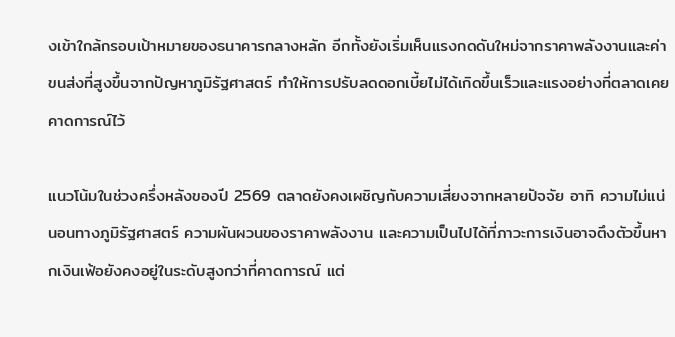งเข้าใกล้กรอบเป้าหมายของธนาคารกลางหลัก อีกทั้งยังเริ่มเห็นแรงกดดันใหม่จากราคาพลังงานและค่าขนส่งที่สูงขึ้นจากปัญหาภูมิรัฐศาสตร์ ทำให้การปรับลดดอกเบี้ยไม่ได้เกิดขึ้นเร็วและแรงอย่างที่ตลาดเคยคาดการณ์ไว้

แนวโน้มในช่วงครึ่งหลังของปี 2569 ตลาดยังคงเผชิญกับความเสี่ยงจากหลายปัจจัย อาทิ ความไม่แน่นอนทางภูมิรัฐศาสตร์ ความผันผวนของราคาพลังงาน และความเป็นไปได้ที่ภาวะการเงินอาจตึงตัวขึ้นหากเงินเฟ้อยังคงอยู่ในระดับสูงกว่าที่คาดการณ์ แต่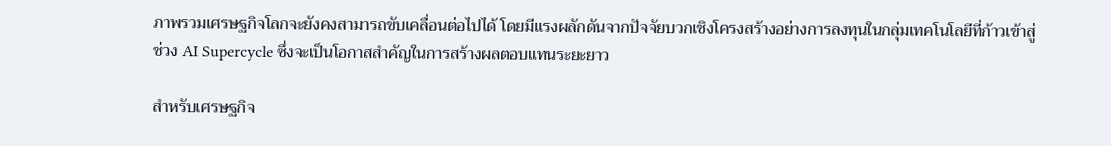ภาพรวมเศรษฐกิจโลกจะยังคงสามารถขับเคลื่อนต่อไปได้ โดยมีแรงผลักดันจากปัจจัยบวกเชิงโครงสร้างอย่างการลงทุนในกลุ่มเทคโนโลยีที่ก้าวเข้าสู่ช่วง AI Supercycle ซึ่งจะเป็นโอกาสสำคัญในการสร้างผลตอบแทนระยะยาว

สำหรับเศรษฐกิจ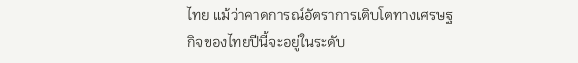ไทย แม้ว่าคาดการณ์อัตราการเติบโตทางเศรษฐกิจของไทยปีนี้จะอยู่ในระดับ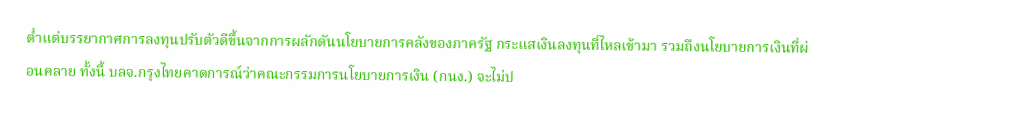ต่ำแต่บรรยากาศการลงทุนปรับตัวดีขึ้นจากการผลักดันนโยบายการคลังของภาครัฐ กระแสเงินลงทุนที่ไหลเข้ามา รวมถึงนโยบายการเงินที่ผ่อนคลาย ทั้งนี้ บลจ.กรุงไทยคาดการณ์ว่าคณะกรรมการนโยบายการเงิน (กนง.) จะไม่ป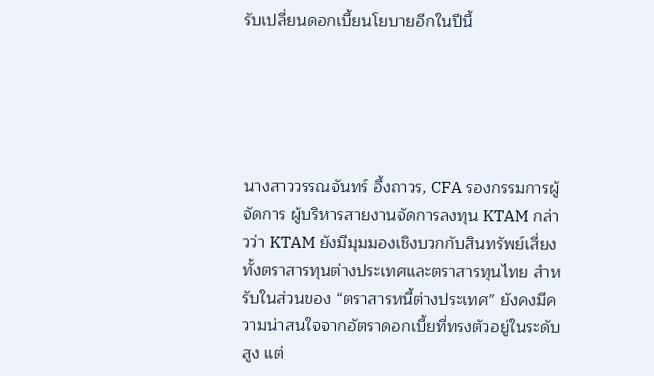รับเปลี่ยนดอกเบี้ยนโยบายอีกในปีนี้





นางสาววรรณจันทร์ อึ้งถาวร, CFA รองกรรมการผู้จัดการ ผู้บริหารสายงานจัดการลงทุน KTAM กล่าวว่า KTAM ยังมีมุมมองเชิงบวกกับสินทรัพย์เสี่ยงทั้งตราสารทุนต่างประเทศและตราสารทุนไทย สำหรับในส่วนของ “ตราสารหนี้ต่างประเทศ” ยังคงมีความน่าสนใจจากอัตราดอกเบี้ยที่ทรงตัวอยู่ในระดับสูง แต่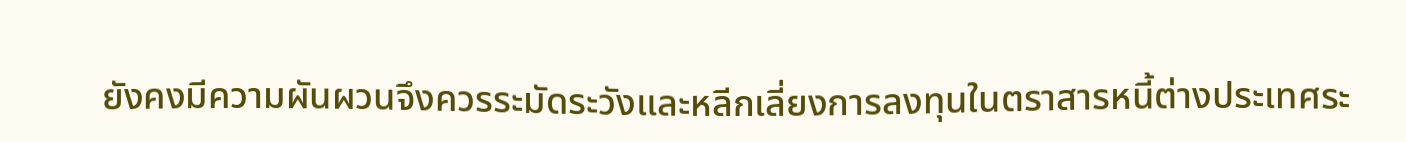ยังคงมีความผันผวนจึงควรระมัดระวังและหลีกเลี่ยงการลงทุนในตราสารหนี้ต่างประเทศระ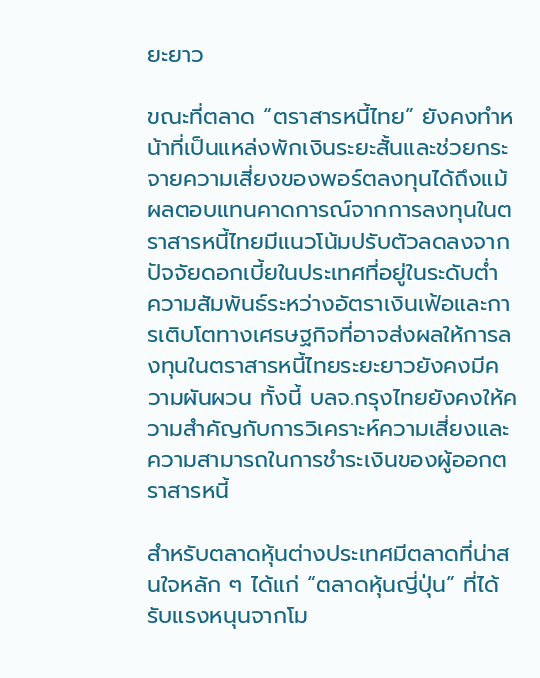ยะยาว

ขณะที่ตลาด “ตราสารหนี้ไทย” ยังคงทำหน้าที่เป็นแหล่งพักเงินระยะสั้นและช่วยกระจายความเสี่ยงของพอร์ตลงทุนได้ถึงแม้ผลตอบแทนคาดการณ์จากการลงทุนในตราสารหนี้ไทยมีแนวโน้มปรับตัวลดลงจากปัจจัยดอกเบี้ยในประเทศที่อยู่ในระดับต่ำ ความสัมพันธ์ระหว่างอัตราเงินเฟ้อและการเติบโตทางเศรษฐกิจที่อาจส่งผลให้การลงทุนในตราสารหนี้ไทยระยะยาวยังคงมีความผันผวน ทั้งนี้ บลจ.กรุงไทยยังคงให้ความสำคัญกับการวิเคราะห์ความเสี่ยงและความสามารถในการชำระเงินของผู้ออกตราสารหนี้

สำหรับตลาดหุ้นต่างประเทศมีตลาดที่น่าสนใจหลัก ๆ ได้แก่ “ตลาดหุ้นญี่ปุ่น” ที่ได้รับแรงหนุนจากโม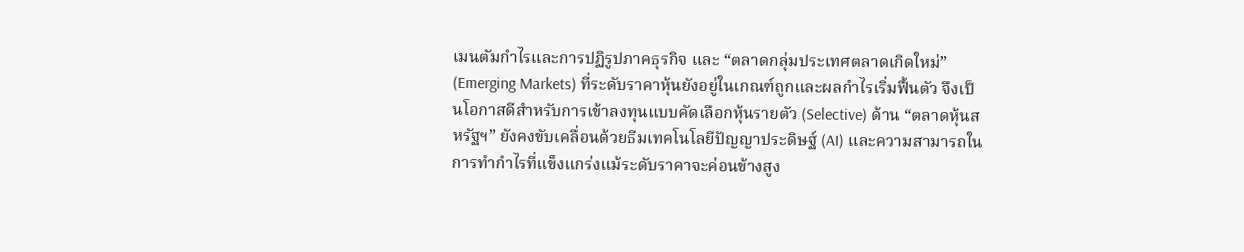เมนตัมกำไรและการปฏิรูปภาคธุรกิจ และ “ตลาดกลุ่มประเทศตลาดเกิดใหม่” (Emerging Markets) ที่ระดับราคาหุ้นยังอยู่ในเกณฑ์ถูกและผลกำไรเริ่มฟื้นตัว จึงเป็นโอกาสดีสำหรับการเข้าลงทุนแบบคัดเลือกหุ้นรายตัว (Selective) ด้าน “ตลาดหุ้นสหรัฐฯ” ยังคงขับเคลื่อนด้วยธีมเทคโนโลยีปัญญาประดิษฐ์ (AI) และความสามารถในการทำกำไรที่แข็งแกร่งแม้ระดับราคาจะค่อนข้างสูง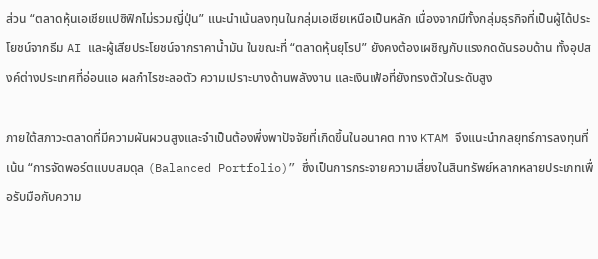ส่วน “ตลาดหุ้นเอเชียแปซิฟิกไม่รวมญี่ปุ่น” แนะนำเน้นลงทุนในกลุ่มเอเชียเหนือเป็นหลัก เนื่องจากมีทั้งกลุ่มธุรกิจที่เป็นผู้ได้ประโยชน์จากธีม AI และผู้เสียประโยชน์จากราคาน้ำมัน ในขณะที่ “ตลาดหุ้นยุโรป” ยังคงต้องเผชิญกับแรงกดดันรอบด้าน ทั้งอุปสงค์ต่างประเทศที่อ่อนแอ ผลกำไรชะลอตัว ความเปราะบางด้านพลังงาน และเงินเฟ้อที่ยังทรงตัวในระดับสูง

ภายใต้สภาวะตลาดที่มีความผันผวนสูงและจำเป็นต้องพึ่งพาปัจจัยที่เกิดขึ้นในอนาคต ทาง KTAM จึงแนะนำกลยุทธ์การลงทุนที่เน้น “การจัดพอร์ตแบบสมดุล (Balanced Portfolio)” ซึ่งเป็นการกระจายความเสี่ยงในสินทรัพย์หลากหลายประเภทเพื่อรับมือกับความ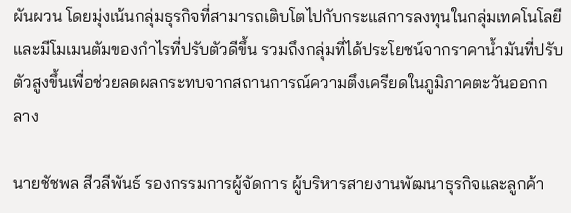ผันผวน โดยมุ่งเน้นกลุ่มธุรกิจที่สามารถเติบโตไปกับกระแสการลงทุนในกลุ่มเทคโนโลยีและมีโมเมนตัมของกำไรที่ปรับตัวดีขึ้น รวมถึงกลุ่มที่ได้ประโยชน์จากราคาน้ำมันที่ปรับตัวสูงขึ้นเพื่อช่วยลดผลกระทบจากสถานการณ์ความตึงเครียดในภูมิภาคตะวันออกกลาง

นายชัชพล สีวลีพันธ์ รองกรรมการผู้จัดการ ผู้บริหารสายงานพัฒนาธุรกิจและลูกค้า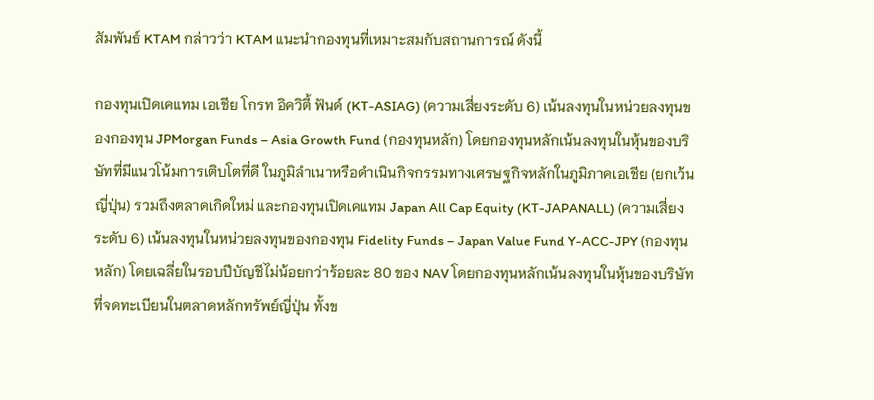สัมพันธ์ KTAM กล่าวว่า KTAM แนะนำกองทุนที่เหมาะสมกับสถานการณ์ ดังนี้

กองทุนเปิดเคแทม เอเชีย โกรท อิควิตี้ ฟันด์ (KT-ASIAG) (ความเสี่ยงระดับ 6) เน้นลงทุนในหน่วยลงทุนของกองทุน JPMorgan Funds – Asia Growth Fund (กองทุนหลัก) โดยกองทุนหลักเน้นลงทุนในหุ้นของบริษัทที่มีแนวโน้มการเติบโตที่ดี ในภูมิลำเนาหรือดำเนินกิจกรรมทางเศรษฐกิจหลักในภูมิภาคเอเชีย (ยกเว้นญี่ปุ่น) รวมถึงตลาดเกิดใหม่ และกองทุนเปิดเคแทม Japan All Cap Equity (KT-JAPANALL) (ความเสี่ยงระดับ 6) เน้นลงทุนในหน่วยลงทุนของกองทุน Fidelity Funds – Japan Value Fund Y-ACC-JPY (กองทุนหลัก) โดยเฉลี่ยในรอบปีบัญชีไม่น้อยกว่าร้อยละ 80 ของ NAV โดยกองทุนหลักเน้นลงทุนในหุ้นของบริษัทที่จดทะเบียนในตลาดหลักทรัพย์ญี่ปุ่น ทั้งข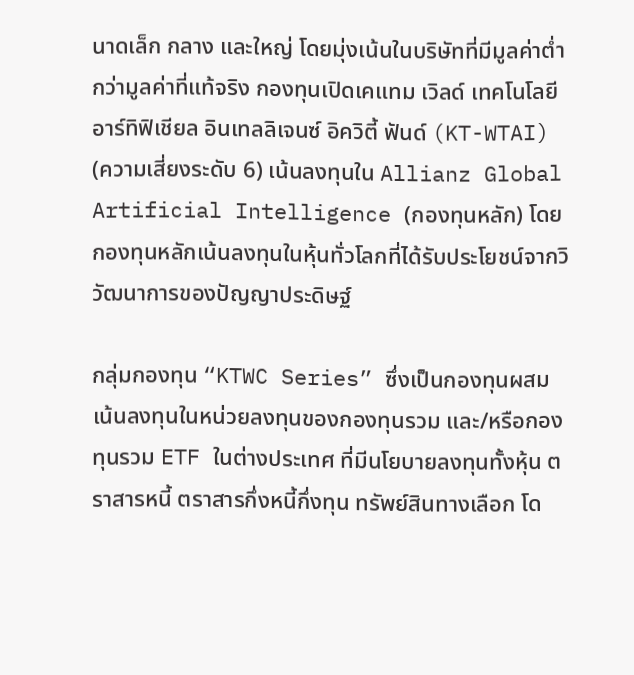นาดเล็ก กลาง และใหญ่ โดยมุ่งเน้นในบริษัทที่มีมูลค่าตํ่ากว่ามูลค่าที่แท้จริง กองทุนเปิดเคแทม เวิลด์ เทคโนโลยี อาร์ทิฟิเชียล อินเทลลิเจนซ์ อิควิตี้ ฟันด์ (KT-WTAI) (ความเสี่ยงระดับ 6) เน้นลงทุนใน Allianz Global Artificial Intelligence (กองทุนหลัก) โดยกองทุนหลักเน้นลงทุนในหุ้นทั่วโลกที่ได้รับประโยชน์จากวิวัฒนาการของปัญญาประดิษฐ์

กลุ่มกองทุน “KTWC Series” ซึ่งเป็นกองทุนผสม เน้นลงทุนในหน่วยลงทุนของกองทุนรวม และ/หรือกองทุนรวม ETF ในต่างประเทศ ที่มีนโยบายลงทุนทั้งหุ้น ตราสารหนี้ ตราสารกึ่งหนี้กึ่งทุน ทรัพย์สินทางเลือก โด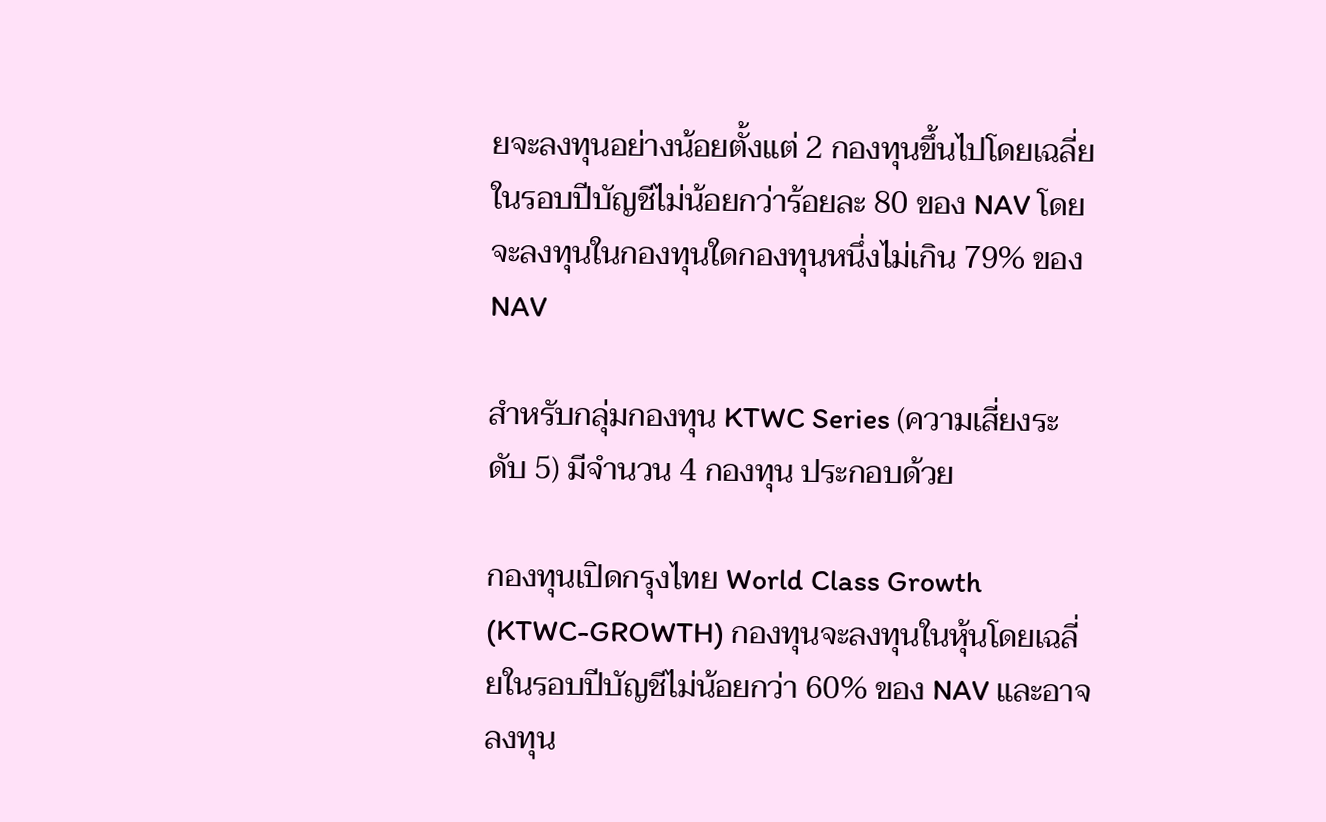ยจะลงทุนอย่างน้อยตั้งแต่ 2 กองทุนขึ้นไปโดยเฉลี่ยในรอบปีบัญชีไม่น้อยกว่าร้อยละ 80 ของ NAV โดยจะลงทุนในกองทุนใดกองทุนหนึ่งไม่เกิน 79% ของ NAV

สำหรับกลุ่มกองทุน KTWC Series (ความเสี่ยงระดับ 5) มีจำนวน 4 กองทุน ประกอบด้วย

กองทุนเปิดกรุงไทย World Class Growth (KTWC-GROWTH) กองทุนจะลงทุนในหุ้นโดยเฉลี่ยในรอบปีบัญชีไม่น้อยกว่า 60% ของ NAV และอาจลงทุน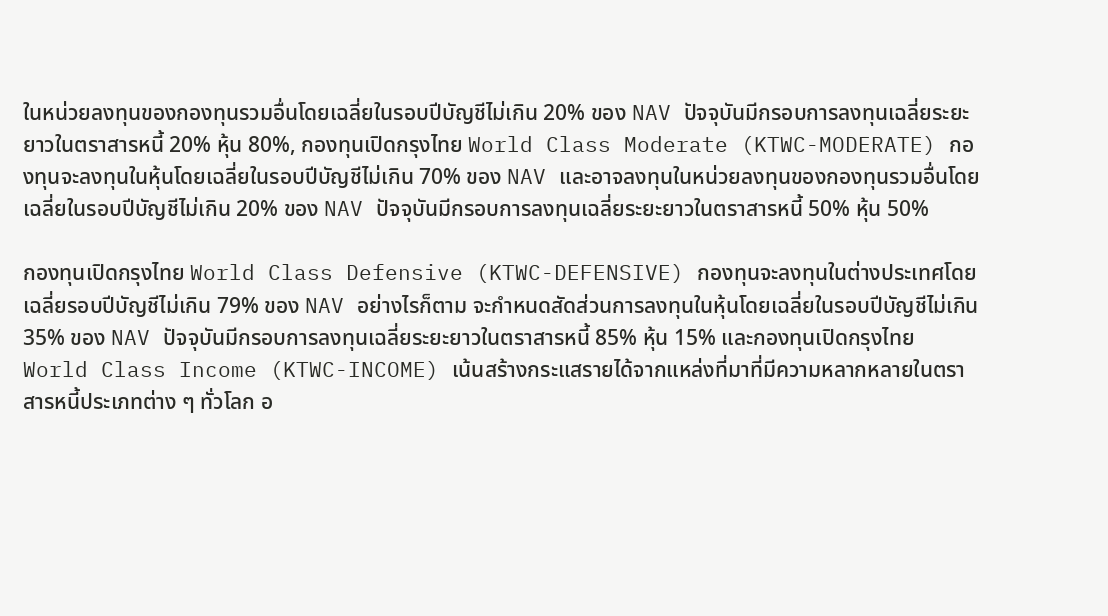ในหน่วยลงทุนของกองทุนรวมอื่นโดยเฉลี่ยในรอบปีบัญชีไม่เกิน 20% ของ NAV ปัจจุบันมีกรอบการลงทุนเฉลี่ยระยะยาวในตราสารหนี้ 20% หุ้น 80%, กองทุนเปิดกรุงไทย World Class Moderate (KTWC-MODERATE) กองทุนจะลงทุนในหุ้นโดยเฉลี่ยในรอบปีบัญชีไม่เกิน 70% ของ NAV และอาจลงทุนในหน่วยลงทุนของกองทุนรวมอื่นโดยเฉลี่ยในรอบปีบัญชีไม่เกิน 20% ของ NAV ปัจจุบันมีกรอบการลงทุนเฉลี่ยระยะยาวในตราสารหนี้ 50% หุ้น 50%

กองทุนเปิดกรุงไทย World Class Defensive (KTWC-DEFENSIVE) กองทุนจะลงทุนในต่างประเทศโดยเฉลี่ยรอบปีบัญชีไม่เกิน 79% ของ NAV อย่างไรก็ตาม จะกำหนดสัดส่วนการลงทุนในหุ้นโดยเฉลี่ยในรอบปีบัญชีไม่เกิน 35% ของ NAV ปัจจุบันมีกรอบการลงทุนเฉลี่ยระยะยาวในตราสารหนี้ 85% หุ้น 15% และกองทุนเปิดกรุงไทย World Class Income (KTWC-INCOME) เน้นสร้างกระแสรายได้จากแหล่งที่มาที่มีความหลากหลายในตราสารหนี้ประเภทต่าง ๆ ทั่วโลก อ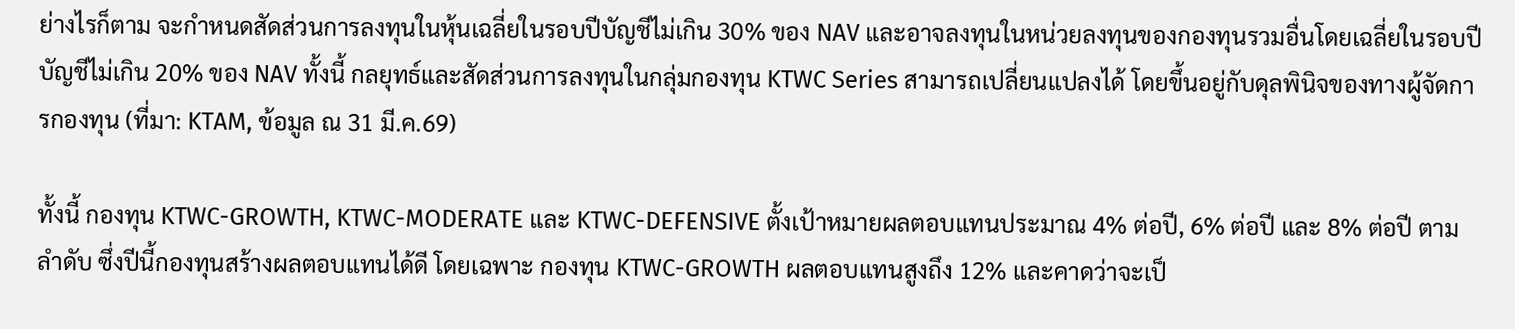ย่างไรก็ตาม จะกำหนดสัดส่วนการลงทุนในหุ้นเฉลี่ยในรอบปีบัญชีไม่เกิน 30% ของ NAV และอาจลงทุนในหน่วยลงทุนของกองทุนรวมอื่นโดยเฉลี่ยในรอบปีบัญชีไม่เกิน 20% ของ NAV ทั้งนี้ กลยุทธ์และสัดส่วนการลงทุนในกลุ่มกองทุน KTWC Series สามารถเปลี่ยนแปลงได้ โดยขึ้นอยู่กับดุลพินิจของทางผู้จัดการกองทุน (ที่มา: KTAM, ข้อมูล ณ 31 มี.ค.69)

ทั้งนี้ กองทุน KTWC-GROWTH, KTWC-MODERATE และ KTWC-DEFENSIVE ตั้งเป้าหมายผลตอบแทนประมาณ 4% ต่อปี, 6% ต่อปี และ 8% ต่อปี ตามลำดับ ซึ่งปีนี้กองทุนสร้างผลตอบแทนได้ดี โดยเฉพาะ กองทุน KTWC-GROWTH ผลตอบแทนสูงถึง 12% และคาดว่าจะเป็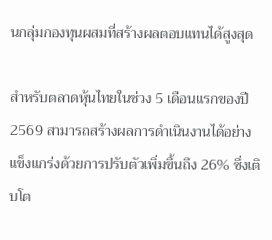นกลุ่มกองทุนผสมที่สร้างผลตอบแทนได้สูงสุด

สำหรับตลาดหุ้นไทยในช่วง 5 เดือนแรกของปี 2569 สามารถสร้างผลการดำเนินงานได้อย่างแข็งแกร่งด้วยการปรับตัวเพิ่มขึ้นถึง 26% ซึ่งเติบโต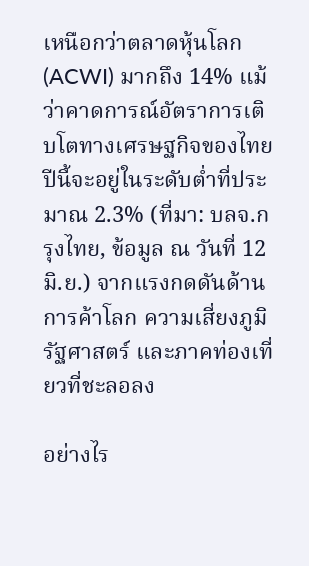เหนือกว่าตลาดหุ้นโลก (ACWI) มากถึง 14% แม้ว่าคาดการณ์อัตราการเติบโตทางเศรษฐกิจของไทยปีนี้จะอยู่ในระดับต่ำที่ประมาณ 2.3% (ที่มา: บลจ.กรุงไทย, ข้อมูล ณ วันที่ 12 มิ.ย.) จากแรงกดดันด้านการค้าโลก ความเสี่ยงภูมิรัฐศาสตร์ และภาคท่องเที่ยวที่ชะลอลง

อย่างไร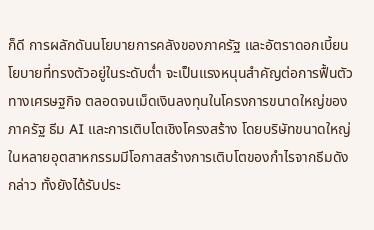ก็ดี การผลักดันนโยบายการคลังของภาครัฐ และอัตราดอกเบี้ยนโยบายที่ทรงตัวอยู่ในระดับต่ำ จะเป็นแรงหนุนสำคัญต่อการฟื้นตัวทางเศรษฐกิจ ตลอดจนเม็ดเงินลงทุนในโครงการขนาดใหญ่ของภาครัฐ ธีม AI และการเติบโตเชิงโครงสร้าง โดยบริษัทขนาดใหญ่ในหลายอุตสาหกรรมมีโอกาสสร้างการเติบโตของกำไรจากธีมดังกล่าว ทั้งยังได้รับประ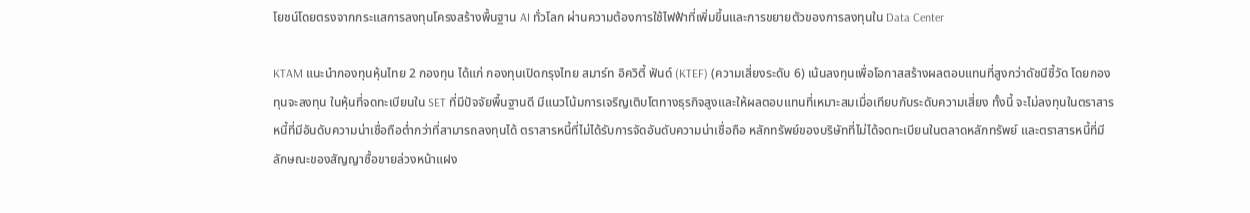โยชน์โดยตรงจากกระแสการลงทุนโครงสร้างพื้นฐาน AI ทั่วโลก ผ่านความต้องการใช้ไฟฟ้าที่เพิ่มขึ้นและการขยายตัวของการลงทุนใน Data Center

KTAM แนะนำกองทุนหุ้นไทย 2 กองทุน ได้แก่ กองทุนเปิดกรุงไทย สมาร์ท อิควิตี้ ฟันด์ (KTEF) (ความเสี่ยงระดับ 6) เน้นลงทุนเพื่อโอกาสสร้างผลตอบแทนที่สูงกว่าดัชนีชี้วัด โดยกองทุนจะลงทุน ในหุ้นที่จดทะเบียนใน SET ที่มีปัจจัยพื้นฐานดี มีแนวโน้มการเจริญเติบโตทางธุรกิจสูงและให้ผลตอบแทนที่เหมาะสมเมื่อเทียบกับระดับความเสี่ยง ทั้งนี้ จะไม่ลงทุนในตราสารหนี้ที่มีอันดับความน่าเชื่อถือต่ำกว่าที่สามารถลงทุนได้ ตราสารหนี้ที่ไม่ได้รับการจัดอันดับความน่าเชื่อถือ หลักทรัพย์ของบริษัทที่ไม่ได้จดทะเบียนในตลาดหลักทรัพย์ และตราสารหนี้ที่มีลักษณะของสัญญาซื้อขายล่วงหน้าแฝง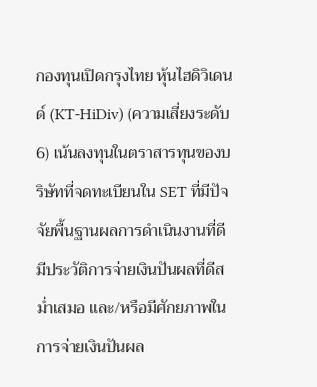กองทุนเปิดกรุงไทย หุ้นไฮดิวิเดนด์ (KT-HiDiv) (ความเสี่ยงระดับ 6) เน้นลงทุนในตราสารทุนของบริษัทที่จดทะเบียนใน SET ที่มีปัจจัยพื้นฐานผลการดำเนินงานที่ดี มีประวัติการจ่ายเงินปันผลที่ดีสม่ำเสมอ และ/หรือมีศักยภาพในการจ่ายเงินปันผล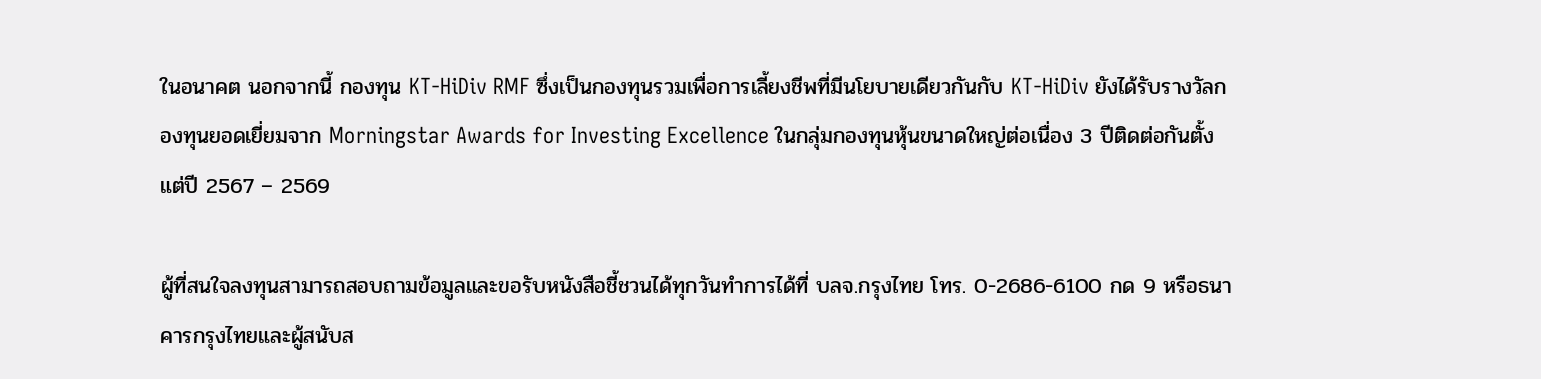ในอนาคต นอกจากนี้ กองทุน KT-HiDiv RMF ซึ่งเป็นกองทุนรวมเพื่อการเลี้ยงชีพที่มีนโยบายเดียวกันกับ KT-HiDiv ยังได้รับรางวัลกองทุนยอดเยี่ยมจาก Morningstar Awards for Investing Excellence ในกลุ่มกองทุนหุ้นขนาดใหญ่ต่อเนื่อง 3 ปีติดต่อกันตั้งแต่ปี 2567 – 2569

ผู้ที่สนใจลงทุนสามารถสอบถามข้อมูลและขอรับหนังสือชี้ชวนได้ทุกวันทำการได้ที่ บลจ.กรุงไทย โทร. 0-2686-6100 กด 9 หรือธนาคารกรุงไทยและผู้สนับส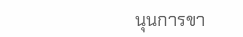นุนการขา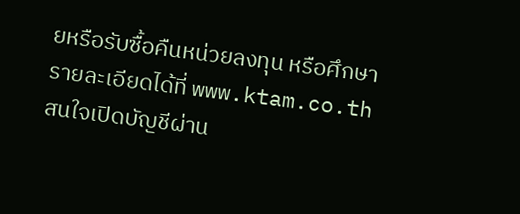ยหรือรับซื้อคืนหน่วยลงทุน หรือศึกษารายละเอียดได้ที่ www.ktam.co.th สนใจเปิดบัญชีผ่าน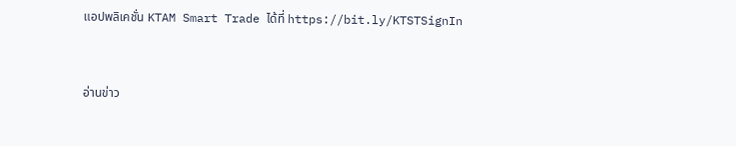แอปพลิเคชั่น KTAM Smart Trade ได้ที่ https://bit.ly/KTSTSignIn



อ่านข่าว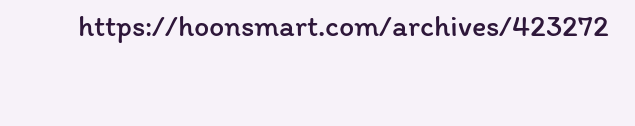https://hoonsmart.com/archives/423272